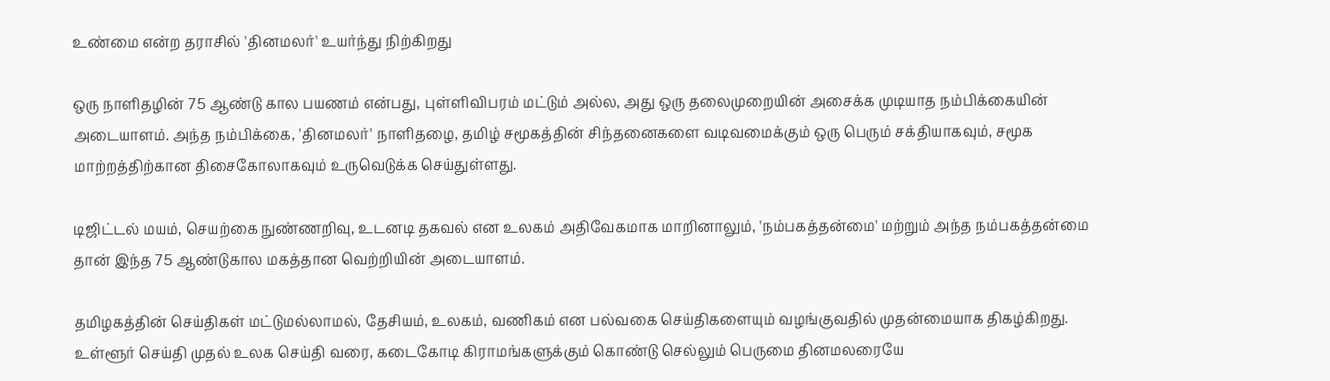உண்மை என்ற தராசில் 'தினமலர்' உயர்ந்து நிற்கிறது

ஒரு நாளிதழின் 75 ஆண்டு கால பயணம் என்பது, புள்ளிவிபரம் மட்டும் அல்ல, அது ஒரு தலைமுறையின் அசைக்க முடியாத நம்பிக்கையின் அடையாளம். அந்த நம்பிக்கை, 'தினமலர்' நாளிதழை, தமிழ் சமூகத்தின் சிந்தனைகளை வடிவமைக்கும் ஒரு பெரும் சக்தியாகவும், சமூக மாற்றத்திற்கான திசைகோலாகவும் உருவெடுக்க செய்துள்ளது.

டிஜிட்டல் மயம், செயற்கை நுண்ணறிவு, உடனடி தகவல் என உலகம் அதிவேகமாக மாறினாலும், 'நம்பகத்தன்மை' மற்றும் அந்த நம்பகத்தன்மை தான் இந்த 75 ஆண்டுகால மகத்தான வெற்றியின் அடையாளம்.

தமிழகத்தின் செய்திகள் மட்டுமல்லாமல், தேசியம், உலகம், வணிகம் என பல்வகை செய்திகளையும் வழங்குவதில் முதன்மையாக திகழ்கிறது. உள்ளூர் செய்தி முதல் உலக செய்தி வரை, கடைகோடி கிராமங்களுக்கும் கொண்டு செல்லும் பெருமை தினமலரையே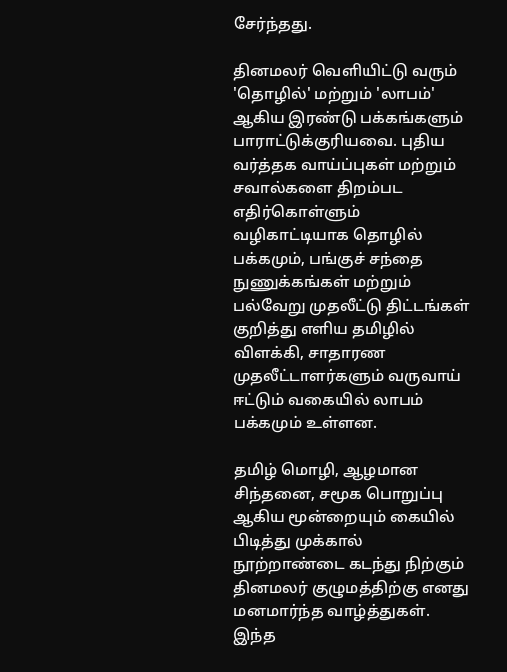சேர்ந்தது.

தினமலர் வெளியிட்டு வரும் 'தொழில்' மற்றும் 'லாபம்' ஆகிய இரண்டு பக்கங்களும் பாராட்டுக்குரியவை. புதிய வர்த்தக வாய்ப்புகள் மற்றும் சவால்களை திறம்பட எதிர்கொள்ளும் வழிகாட்டியாக தொழில் பக்கமும், பங்குச் சந்தை நுணுக்கங்கள் மற்றும் பல்வேறு முதலீட்டு திட்டங்கள் குறித்து எளிய தமிழில் விளக்கி, சாதாரண முதலீட்டாளர்களும் வருவாய் ஈட்டும் வகையில் லாபம் பக்கமும் உள்ளன.

தமிழ் மொழி, ஆழமான சிந்தனை, சமூக பொறுப்பு ஆகிய மூன்றையும் கையில் பிடித்து முக்கால் நூற்றாண்டை கடந்து நிற்கும் தினமலர் குழுமத்திற்கு எனது மனமார்ந்த வாழ்த்துகள். இந்த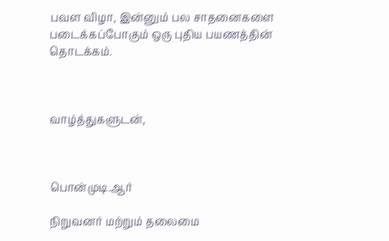பவள விழா, இன்னும் பல சாதனைகளை படைக்கப்போகும் ஒரு புதிய பயணத்தின் தொடக்கம்.



வாழ்த்துகளுடன்,



பொன்முடி.ஆர்

நிறுவனர் மற்றும் தலைமை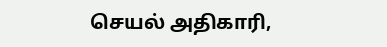செயல் அதிகாரி,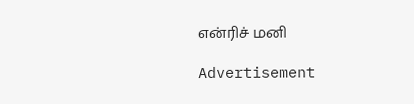என்ரிச் மனி

Advertisement